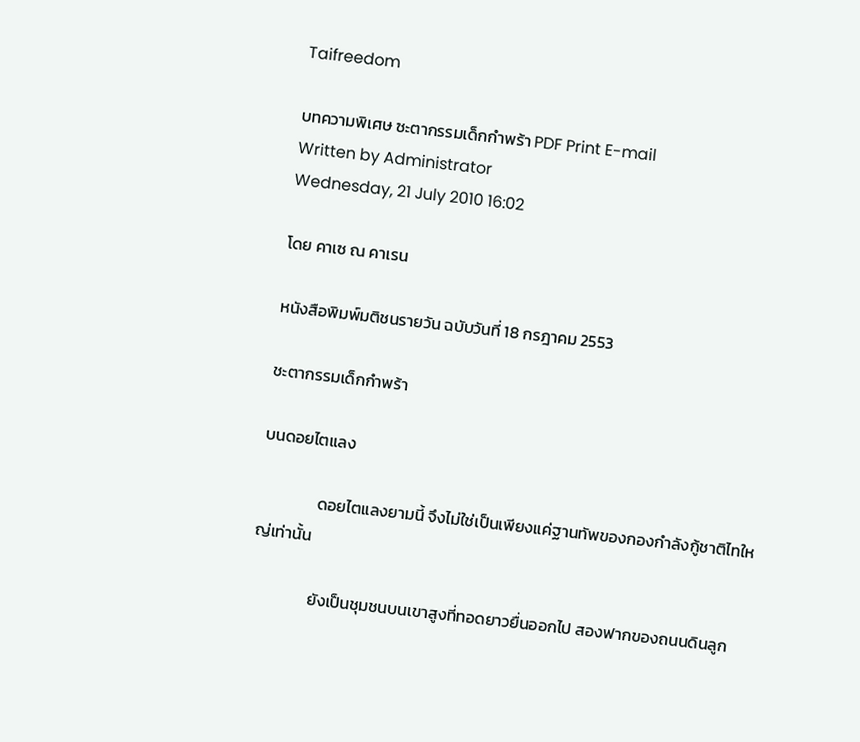Taifreedom

บทความพิเศษ ซะตากรรมเด็กกำพร้า PDF Print E-mail
Written by Administrator
Wednesday, 21 July 2010 16:02

โดย คาเซ ณ คาเรน

หนังสือพิมพ์มติชนรายวัน ฉบับวันที่ 18 กรฎาคม 2553

ชะตากรรมเด็กกำพร้า

บนดอยไตแลง

                ดอยไตแลงยามนี้ จึงไม่ใช่เป็นเพียงแค่ฐานทัพของกองกำลังกู้ชาติไทใหญ่เท่านั้น

                ยังเป็นชุมชนบนเขาสูงที่ทอดยาวยื่นออกไป สองฟากของถนนดินลูก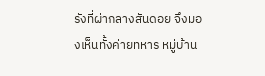รังที่ผ่ากลางสันดอย จึงมองเห็นทั้งค่ายทหาร หมู่บ้าน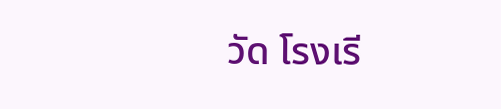วัด โรงเรี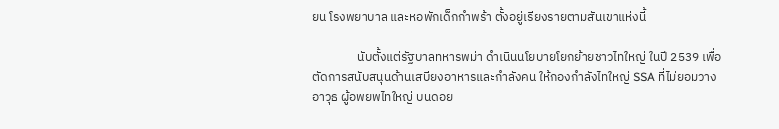ยน โรงพยาบาล และหอพักเด็กกำพร้า ตั้งอยู่เรียงรายตามสันเขาแห่งนี้

                นับตั้งแต่รัฐบาลทหารพม่า ดำเนินนโยบายโยกย้ายชาวไทใหญ่ ในปี 2539 เพื่อตัดการสนับสนุนด้านเสบียงอาหารและกำลังคน ให้กองกำลังไทใหญ่ SSA ที่ไม่ยอมวางอาวุธ ผู้อพยพไทใหญ่ บนดอย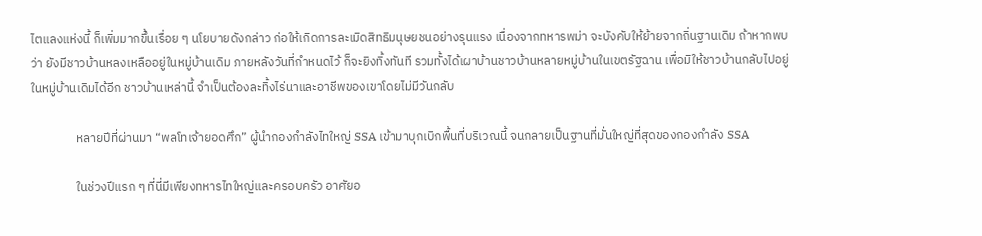ไตแลงแห่งนี้ ก็เพิ่มมากขึ้นเรื่อย ๆ นโยบายดังกล่าว ก่อให้เกิดการละเมิดสิทธิมนุษยชนอย่างรุนแรง เนื่องจากทหารพม่า จะบังคับให้ย้ายจากถิ่นฐานเดิม ถ้าหากพบว่า ยังมีชาวบ้านหลงเหลืออยู่ในหมู่บ้านเดิม ภายหลังวันที่กำหนดไว้ ก็จะยิงทิ้งทันที รวมทั้งได้เผาบ้านชาวบ้านหลายหมู่บ้านในเขตรัฐฉาน เพื่อมิให้ชาวบ้านกลับไปอยู่ในหมู่บ้านเดิมได้อีก ชาวบ้านเหล่านี้ จำเป็นต้องละทิ้งไร่นาและอาชีพของเขาโดยไม่มีวันกลับ

                หลายปีที่ผ่านมา “พลโทเจ้ายอดศึก” ผู้นำกองกำลังไทใหญ่ SSA เข้ามาบุกเบิกพื้นที่บริเวณนี้ จนกลายเป็นฐานที่มั่นใหญ่ที่สุดของกองกำลัง SSA

                ในช่วงปีแรก ๆ ที่นี่มีเพียงทหารไทใหญ่และครอบครัว อาศัยอ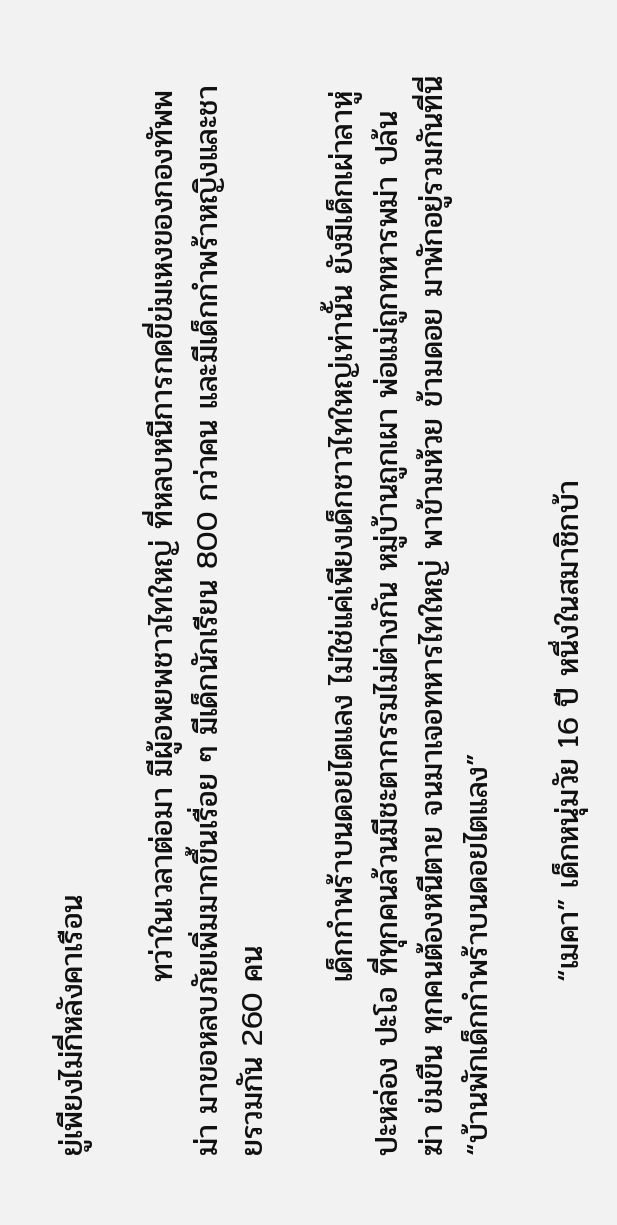ยู่เพียงไม่กี่หลังคาเรือน

                ทว่าในเวลาต่อมา มีผู้อพยพชาวไทใหญ่ ที่หลบหนีการกดขี่ข่มเหงของกองทัพพม่า มาขอหลบภัยเพิ่มมากขึ้นเรื่อย ๆ มีเด็กนักเรียน 800 กว่าคน และมีเด็กกำพร้าหญิงและชายรวมกัน 260 คน

                เด็กกำพร้าบนดอยไตแลง ไม่ใช่แค่เพียงเด็กชาวไทใหญ่เท่านั้น ยังมีเด็กเผ่าลาหู่ ปะหล่อง ปะโอ ที่ทุกคนล้วนมีชะตากรรมไม่ต่างกัน หมู่บ้านถูกเผา พ่อแม่ถูกทหารพม่า ปล้น ฆ่า ข่มขืน ทุกคนต้องหนีตาย จนมาเจอทหารไทใหญ่ พาข้ามห้วย ข้ามดอย มาพักอยู่รวมกันที่นี่ “บ้านพักเด็กกำพร้าบนดอยไตแลง”

                “เมคา” เด็กหนุ่มวัย 16 ปี หนึ่งในสมาชิกบ้า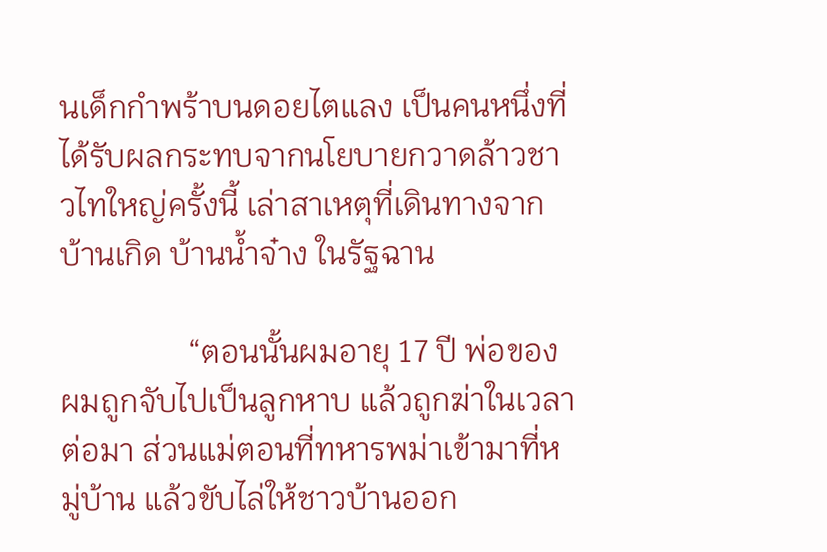นเด็กกำพร้าบนดอยไตแลง เป็นคนหนึ่งที่ได้รับผลกระทบจากนโยบายกวาดล้าวชาวไทใหญ่ครั้งนี้ เล่าสาเหตุที่เดินทางจากบ้านเกิด บ้านน้ำจ๋าง ในรัฐฉาน

                “ตอนนั้นผมอายุ 17 ปี พ่อของผมถูกจับไปเป็นลูกหาบ แล้วถูกฆ่าในเวลาต่อมา ส่วนแม่ตอนที่ทหารพม่าเข้ามาที่หมู่บ้าน แล้วขับไล่ให้ชาวบ้านออก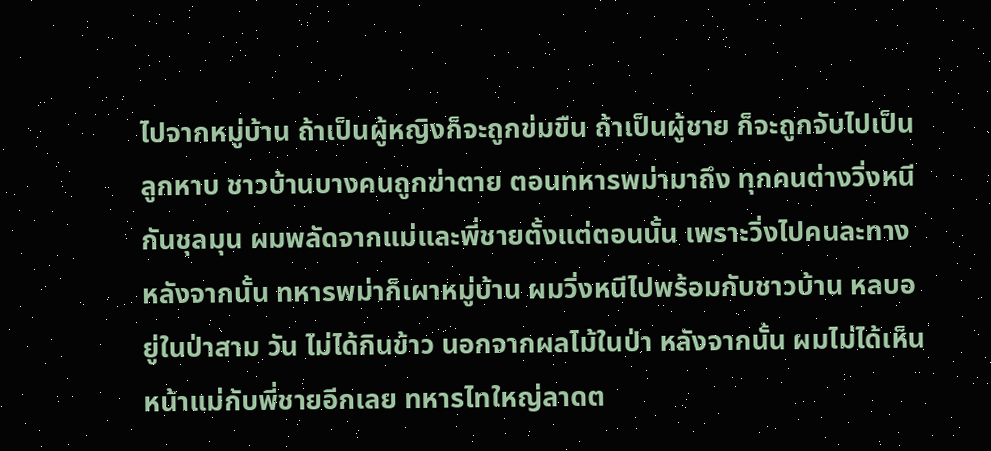ไปจากหมู่บ้าน ถ้าเป็นผู้หญิงก็จะถูกข่มขืน ถ้าเป็นผู้ชาย ก็จะถูกจับไปเป็นลูกหาบ ชาวบ้านบางคนถูกฆ่าตาย ตอนทหารพม่ามาถึง ทุกคนต่างวิ่งหนีกันชุลมุน ผมพลัดจากแม่และพี่ชายตั้งแต่ตอนนั้น เพราะวิ่งไปคนละทาง หลังจากนั้น ทหารพม่าก็เผาหมู่บ้าน ผมวิ่งหนีไปพร้อมกับชาวบ้าน หลบอยู่ในป่าสาม วัน ไม่ได้กินข้าว นอกจากผลไม้ในป่า หลังจากนั้น ผมไม่ได้เห็นหน้าแม่กับพี่ชายอีกเลย ทหารไทใหญ่ลาดต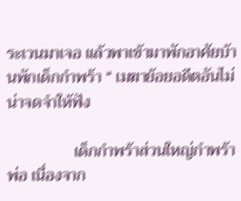ระเวนมาเจอ แล้วพาเข้ามาพักอาศัยบ้านพักเด็กกำพร้า “ เมฆาย้อยอดีตอันไม่น่าจดจำให้ฟัง

                เด็กกำพร้าส่วนใหญ่กำพร้าพ่อ เนื่องจาก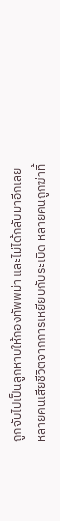ถูกจับไปเป็นลูกหาบให้กองทัพพม่า และไม่ได้กลับมาอีกเลย หลายคนเสียชีวิตจากการเหยียบกับระเบิด หลายคนถูกฆ่าทิ้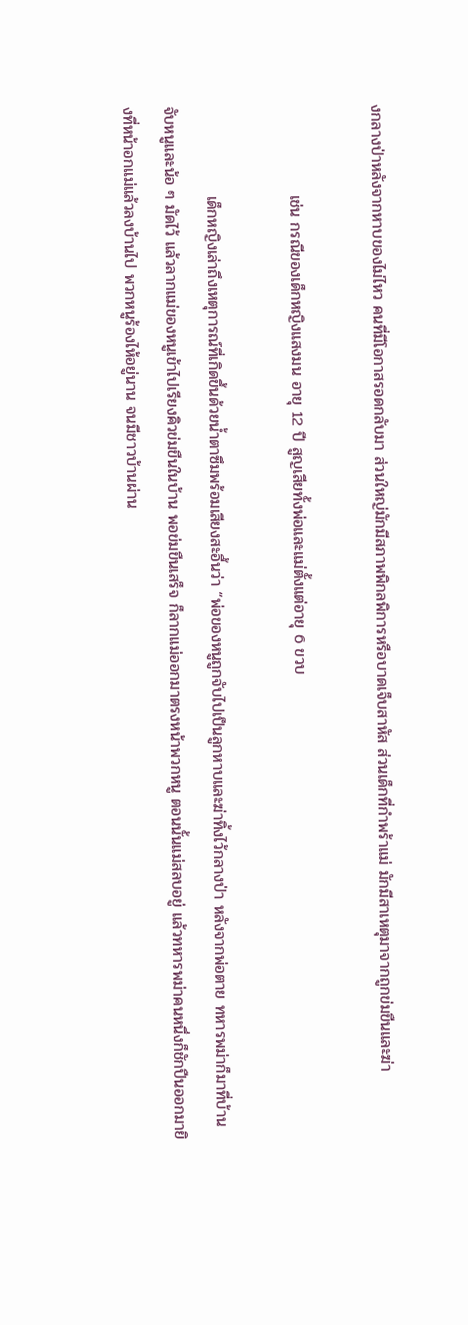งกลางป่าหลังจากหาบของไม่ไหว คนที่มีโอกาสรอดกลับมา ส่วนใหญ่มักมีสภาพพิกลพิการหรือบาดเจ็บสาหัส ส่วนเด็กที่กำพร้าแม่ มักมีสาเหตุมาจากถูกข่มขืนและฆ่า

                เช่น กรณีของเด็กหญิงแสงมน อายุ 12 ปี สูญเสียทั้งพ่อและแม่ตั้งแต่อายุ 6 ขวบ

                เด็กหญิงเล่าถึงเหตุการณ์ที่เกิดขึ้นด้วยน้ำตาซึมพร้อมเสียงสะอื้นว่า “พ่อของหนูถูกจับไปเป็นลูกหาบและฆ่าทิ้งไว้กลางป่า หลังจากพ่อตาย ทหารพม่าก็มาที่บ้าน จับหนูและน้อ ๆ มัดไว้ แล้วลากแม่ของหนูเข้าไปเรียงคิวข่มขืนในบ้าน พอข่มขืนเสร็จ ก็ลากแม่ออกมาตรงหน้าพวกหนู ตอนนั้นแม่สลบอยู่ แล้วทหารพม่าคนหนึ่งก็ชักปืนออกมายิงที่หน้าอกแม่แล้วลงบ้านไป พวกหนูร้องไห้อยู่นาน จนมีชาวบ้านผ่าน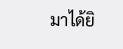มาได้ยิ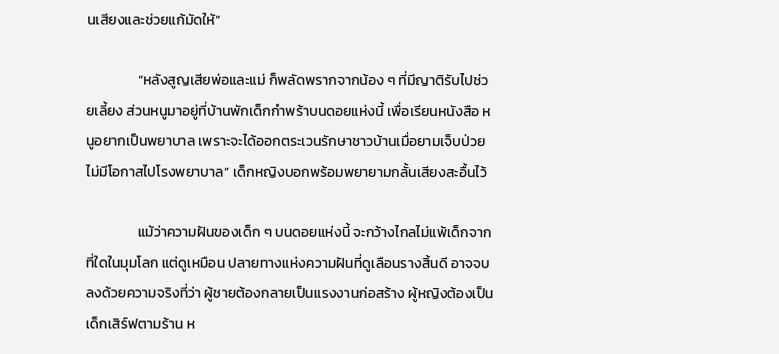นเสียงและช่วยแก้มัดให้”

                “หลังสูญเสียพ่อและแม่ ก็พลัดพรากจากน้อง ๆ ที่มีญาติรับไปช่วยเลี้ยง ส่วนหนูมาอยู่ที่บ้านพักเด็กกำพร้าบนดอยแห่งนี้ เพื่อเรียนหนังสือ หนูอยากเป็นพยาบาล เพราะจะได้ออกตระเวนรักษาชาวบ้านเมื่อยามเจ็บป่วย ไม่มีโอกาสไปโรงพยาบาล” เด็กหญิงบอกพร้อมพยายามกลั้นเสียงสะอื้นไว้

                แม้ว่าความฝันของเด็ก ๆ บนดอยแห่งนี้ จะกว้างไกลไม่แพ้เด็กจากที่ใดในมุมโลก แต่ดูเหมือน ปลายทางแห่งความฝันที่ดูเลือนรางสิ้นดี อาจจบลงด้วยความจริงที่ว่า ผู้ชายต้องกลายเป็นแรงงานก่อสร้าง ผู้หญิงต้องเป็นเด็กเสิร์ฟตามร้าน ห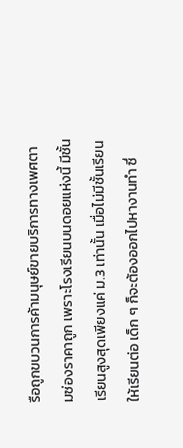รือถูกขบวนการค้ามนุษย์ขายบริการทางเพศตามซ่องราคาถูก เพราะโรงเรียนบนดอยแห่งนี้ มีชั้นเรียนสูงสุดเพียงแค่ ม.3 เท่านั้น เมื่อไม่มีชั้นเรียนให้เรียนต่อ เด็ก ๆ ก็จะต้องออกไปหางานทำ ซึ่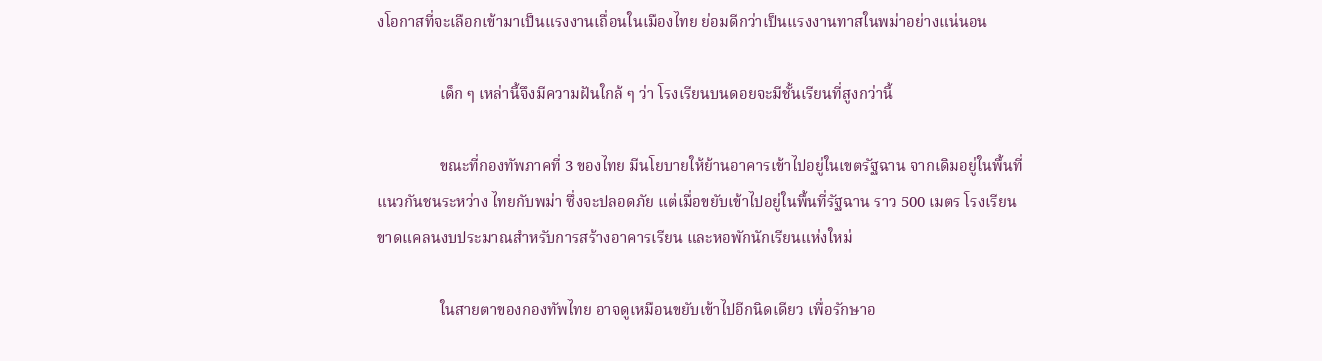งโอกาสที่จะเลือกเข้ามาเป็นแรงงานเถื่อนในเมืองไทย ย่อมดีกว่าเป็นแรงงานทาสในพม่าอย่างแน่นอน

                เด็ก ๆ เหล่านี้จึงมีความฝันใกล้ ๆ ว่า โรงเรียนบนดอยจะมีชั้นเรียนที่สูงกว่านี้

                ขณะที่กองทัพภาคที่ 3 ของไทย มีนโยบายให้ย้านอาคารเข้าไปอยู่ในเขตรัฐฉาน จากเดิมอยู่ในพื้นที่แนวกันชนระหว่าง ไทยกับพม่า ซึ่งจะปลอดภัย แต่เมื่อขยับเข้าไปอยู่ในพื้นที่รัฐฉาน ราว 500 เมตร โรงเรียนขาดแคลนงบประมาณสำหรับการสร้างอาคารเรียน และหอพักนักเรียนแห่งใหม่

                ในสายตาของกองทัพไทย อาจดูเหมือนขยับเข้าไปอีกนิดเดียว เพื่อรักษาอ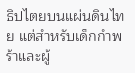ธิปไตยบนแผ่นดินไทย แต่สำหรับเด็กกำพร้าและผู้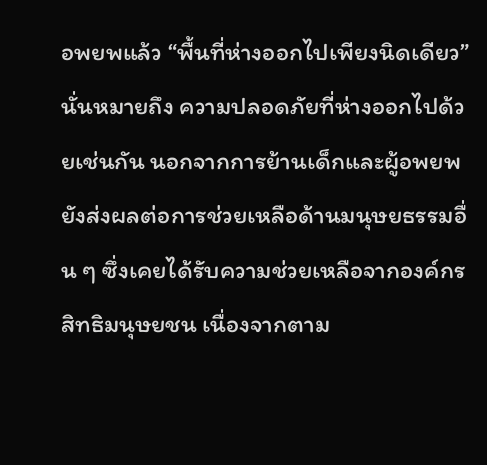อพยพแล้ว “พื้นที่ห่างออกไปเพียงนิดเดียว” นั่นหมายถึง ความปลอดภัยที่ห่างออกไปด้วยเช่นกัน นอกจากการย้านเด็กและผู้อพยพ ยังส่งผลต่อการช่วยเหลือด้านมนุษยธรรมอื่น ๆ ซึ่งเคยได้รับความช่วยเหลือจากองค์กรสิทธิมนุษยชน เนื่องจากตาม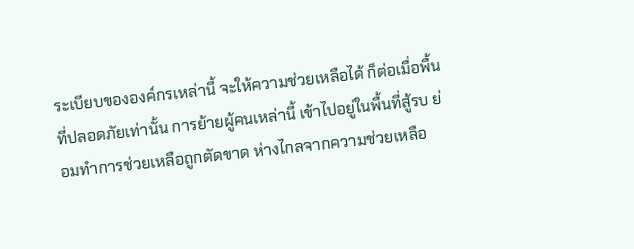ระเบียบขององค์กรเหล่านี้ จะให้ความช่วยเหลือได้ ก็ต่อเมื่อพื้นที่ปลอดภัยเท่านั้น การย้ายผู้คนเหล่านี้ เข้าไปอยู่ในพื้นที่สู้รบ ย่อมทำการช่วยเหลือถูกตัดขาด ห่างไกลจากความช่วยเหลือ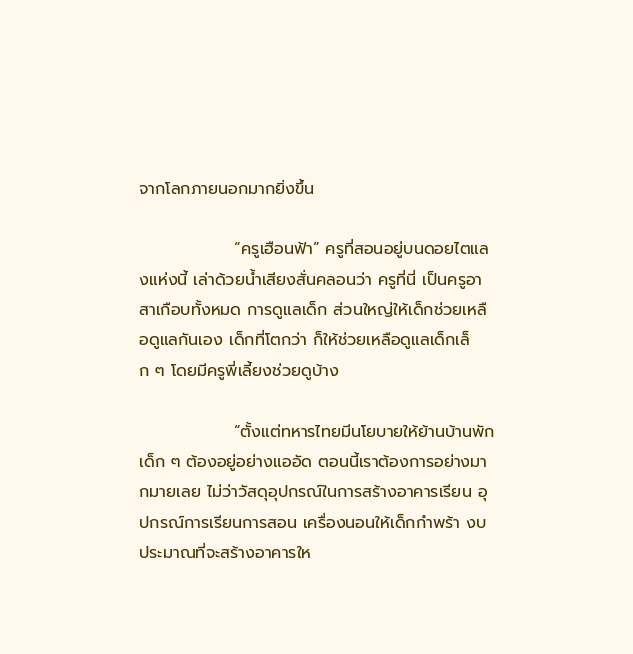จากโลกภายนอกมากยิ่งขึ้น

                “ครูเฮือนฟ้า” ครูที่สอนอยู่บนดอยไตแลงแห่งนี้ เล่าด้วยน้ำเสียงสั่นคลอนว่า ครูที่นี่ เป็นครูอาสาเกือบทั้งหมด การดูแลเด็ก ส่วนใหญ่ให้เด็กช่วยเหลือดูแลกันเอง เด็กที่โตกว่า ก็ให้ช่วยเหลือดูแลเด็กเล็ก ๆ โดยมีครูพี่เลี้ยงช่วยดูบ้าง

                “ตั้งแต่ทหารไทยมีนโยบายให้ย้านบ้านพัก เด็ก ๆ ต้องอยู่อย่างแออัด ตอนนี้เราต้องการอย่างมากมายเลย ไม่ว่าวัสดุอุปกรณ์ในการสร้างอาคารเรียน อุปกรณ์การเรียนการสอน เครื่องนอนให้เด็กกำพร้า งบประมาณที่จะสร้างอาคารให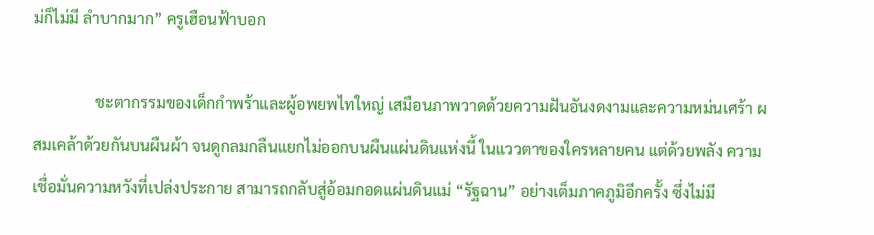ม่ก็ไม่มี ลำบากมาก” ครูเฮือนฟ้าบอก

                ชะตากรรมของเด็กกำพร้าและผู้อพยพไทใหญ่ เสมือนภาพวาดด้วยความฝันอันงดงามและความหม่นเศร้า ผสมเคล้าด้วยกันบนผืนผ้า จนดูกลมกลืนแยกไม่ออกบนผืนแผ่นดินแห่งนี้ ในแววตาของใครหลายคน แต่ด้วยพลัง ความเชื่อมั่นความหวังที่เปล่งประกาย สามารถกลับสู่อ้อมกอดแผ่นดินแม่ “รัฐฉาน” อย่างเต็มภาคภูมิอีกครั้ง ซึ่งไม่มี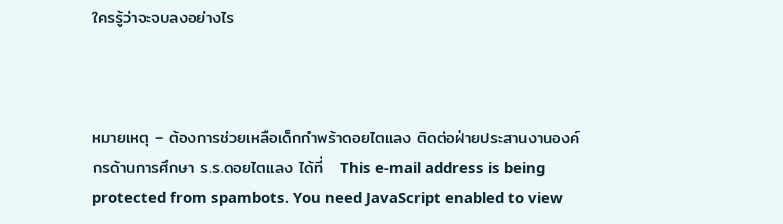ใครรู้ว่าจะจบลงอย่างไร



หมายเหตุ – ต้องการช่วยเหลือเด็กกำพร้าดอยไตแลง ติดต่อฝ่ายประสานงานองค์กรด้านการศึกษา ร.ร.ดอยไตแลง ได้ที่   This e-mail address is being protected from spambots. You need JavaScript enabled to view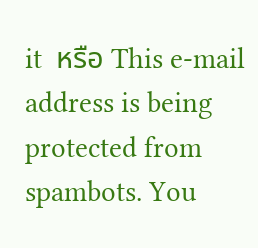it  หรือ This e-mail address is being protected from spambots. You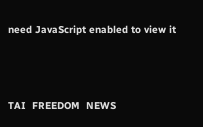need JavaScript enabled to view it



TAI  FREEDOM  NEWS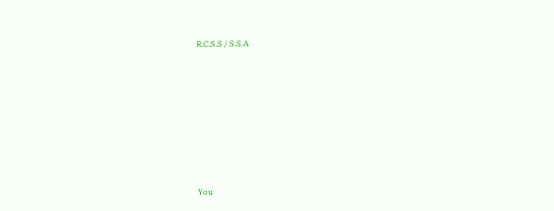R.C.S.S / S.S.A











You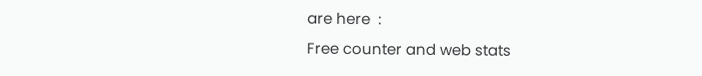are here  :
Free counter and web stats